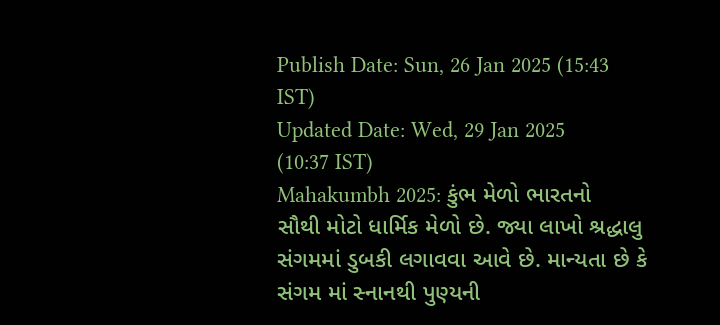Publish Date: Sun, 26 Jan 2025 (15:43 IST)
Updated Date: Wed, 29 Jan 2025 (10:37 IST)
Mahakumbh 2025: કુંભ મેળો ભારતનો સૌથી મોટો ધાર્મિક મેળો છે. જ્યા લાખો શ્રદ્ધાલુ સંગમમાં ડુબકી લગાવવા આવે છે. માન્યતા છે કે સંગમ માં સ્નાનથી પુણ્યની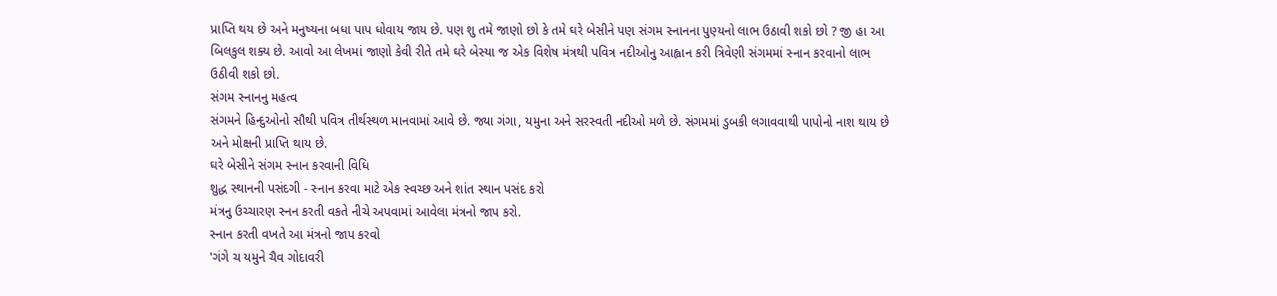પ્રાપ્તિ થય છે અને મનુષ્યના બધા પાપ ધોવાય જાય છે. પણ શુ તમે જાણો છો કે તમે ઘરે બેસીને પણ સંગમ સ્નાનના પુણ્યનો લાભ ઉઠાવી શકો છો ? જી હા આ બિલકુલ શક્ય છે. આવો આ લેખમાં જાણો કેવી રીતે તમે ઘરે બેસ્યા જ એક વિશેષ મંત્રથી પવિત્ર નદીઓનુ આહ્વાન કરી ત્રિવેણી સંગમમાં સ્નાન કરવાનો લાભ ઉઠીવી શકો છો.
સંગમ સ્નાનનુ મહત્વ
સંગમને હિન્દુઓનો સૌથી પવિત્ર તીર્થસ્થળ માનવામાં આવે છે. જ્યા ગંગા, યમુના અને સરસ્વતી નદીઓ મળે છે. સંગમમાં ડુબકી લગાવવાથી પાપોનો નાશ થાય છે અને મોક્ષની પ્રાપ્તિ થાય છે.
ઘરે બેસીને સંગમ સ્નાન કરવાની વિધિ
શુદ્ધ સ્થાનની પસંદગી - સ્નાન કરવા માટે એક સ્વચ્છ અને શાંત સ્થાન પસંદ કરો
મંત્રનુ ઉચ્ચારણ સ્નન કરતી વકતે નીચે અપવામાં આવેલા મંત્રનો જાપ કરો.
સ્નાન કરતી વખતે આ મંત્રનો જાપ કરવો
'ગંગે ચ યમુને ચૈવ ગોદાવરી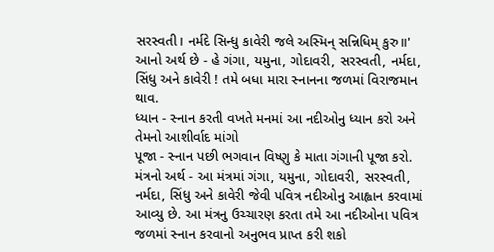સરસ્વતી। નર્મદે સિન્ધુ કાવેરી જલે અસ્મિન્ સન્નિધિમ્ કુરુ॥'
આનો અર્થ છે - હે ગંગા, યમુના, ગોદાવરી, સરસ્વતી, નર્મદા, સિંધુ અને કાવેરી ! તમે બધા મારા સ્નાનના જળમાં વિરાજમાન થાવ.
ધ્યાન - સ્નાન કરતી વખતે મનમાં આ નદીઓનુ ધ્યાન કરો અને તેમનો આશીર્વાદ માંગો
પૂજા - સ્નાન પછી ભગવાન વિષ્ણુ કે માતા ગંગાની પૂજા કરો.
મંત્રનો અર્થ - આ મંત્રમાં ગંગા, યમુના, ગોદાવરી, સરસ્વતી, નર્મદા, સિંધુ અને કાવેરી જેવી પવિત્ર નદીઓનુ આહ્વાન કરવામાં આવ્યુ છે. આ મંત્રનુ ઉચ્ચારણ કરતા તમે આ નદીઓના પવિત્ર જળમાં સ્નાન કરવાનો અનુભવ પ્રાપ્ત કરી શકો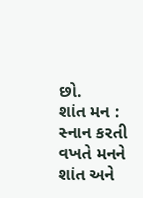છો.
શાંત મન : સ્નાન કરતી વખતે મનને શાંત અને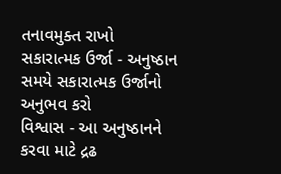તનાવમુક્ત રાખો
સકારાત્મક ઉર્જા - અનુષ્ઠાન સમયે સકારાત્મક ઉર્જાનો અનુભવ કરો
વિશ્વાસ - આ અનુષ્ઠાનને કરવા માટે દ્રઢ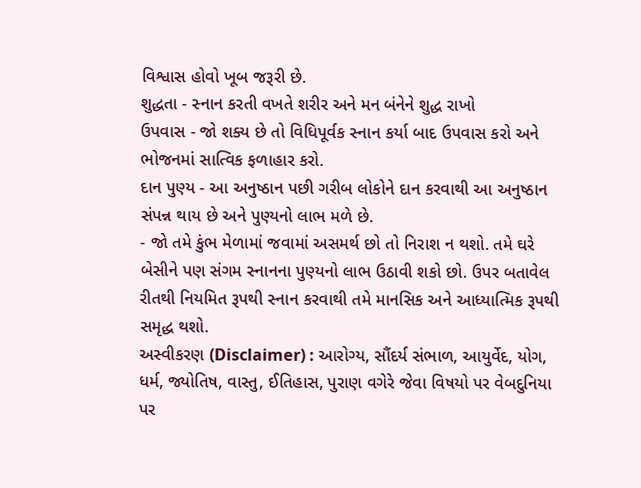વિશ્વાસ હોવો ખૂબ જરૂરી છે.
શુદ્ધતા - સ્નાન કરતી વખતે શરીર અને મન બંનેને શુદ્ધ રાખો
ઉપવાસ - જો શક્ય છે તો વિધિપૂર્વક સ્નાન કર્યા બાદ ઉપવાસ કરો અને ભોજનમાં સાત્વિક ફળાહાર કરો.
દાન પુણ્ય - આ અનુષ્ઠાન પછી ગરીબ લોકોને દાન કરવાથી આ અનુષ્ઠાન સંપન્ન થાય છે અને પુણ્યનો લાભ મળે છે.
- જો તમે કુંભ મેળામાં જવામાં અસમર્થ છો તો નિરાશ ન થશો. તમે ઘરે બેસીને પણ સંગમ સ્નાનના પુણ્યનો લાભ ઉઠાવી શકો છો. ઉપર બતાવેલ રીતથી નિયમિત રૂપથી સ્નાન કરવાથી તમે માનસિક અને આધ્યાત્મિક રૂપથી સમૃદ્ધ થશો.
અસ્વીકરણ (Disclaimer) : આરોગ્ય, સૌંદર્ય સંભાળ, આયુર્વેદ, યોગ, ધર્મ, જ્યોતિષ, વાસ્તુ, ઈતિહાસ, પુરાણ વગેરે જેવા વિષયો પર વેબદુનિયા પર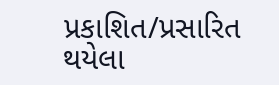પ્રકાશિત/પ્રસારિત થયેલા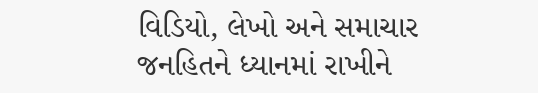વિડિયો, લેખો અને સમાચાર જનહિતને ધ્યાનમાં રાખીને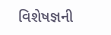વિશેષજ્ઞની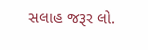સલાહ જરૂર લો.